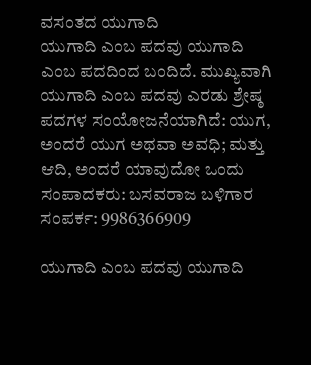ವಸಂತದ ಯುಗಾದಿ
ಯುಗಾದಿ ಎಂಬ ಪದವು ಯುಗಾದಿ ಎಂಬ ಪದದಿಂದ ಬಂದಿದೆ. ಮುಖ್ಯವಾಗಿ ಯುಗಾದಿ ಎಂಬ ಪದವು ಎರಡು ಶ್ರೇಷ್ಠ ಪದಗಳ ಸಂಯೋಜನೆಯಾಗಿದೆ: ಯುಗ, ಅಂದರೆ ಯುಗ ಅಥವಾ ಅವಧಿ; ಮತ್ತು ಆದಿ, ಅಂದರೆ ಯಾವುದೋ ಒಂದು
ಸಂಪಾದಕರು: ಬಸವರಾಜ ಬಳಿಗಾರ
ಸಂಪರ್ಕ: 9986366909

ಯುಗಾದಿ ಎಂಬ ಪದವು ಯುಗಾದಿ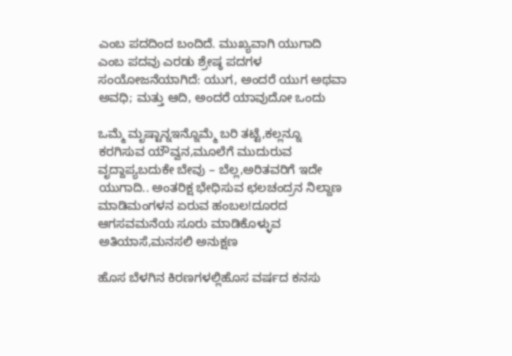ಎಂಬ ಪದದಿಂದ ಬಂದಿದೆ. ಮುಖ್ಯವಾಗಿ ಯುಗಾದಿ ಎಂಬ ಪದವು ಎರಡು ಶ್ರೇಷ್ಠ ಪದಗಳ ಸಂಯೋಜನೆಯಾಗಿದೆ: ಯುಗ, ಅಂದರೆ ಯುಗ ಅಥವಾ ಅವಧಿ; ಮತ್ತು ಆದಿ, ಅಂದರೆ ಯಾವುದೋ ಒಂದು

ಒಮ್ಮೆ ಮೃಷ್ಟಾನ್ನಇನ್ನೊಮ್ಮೆ ಬರಿ ತಟ್ಟೆ,ಕಲ್ಲನ್ನೂ ಕರಗಿಸುವ ಯೌವ್ವನ,ಮೂಲೆಗೆ ಮುದುರುವ ವೃದ್ದಾಪ್ಯಬದುಕೇ ಬೇವು – ಬೆಲ್ಲ,ಅರಿತವರಿಗೆ ಇದೇ ಯುಗಾದಿ.. ಅಂತರಿಕ್ಷ ಭೇಧಿಸುವ ಛಲಚಂದ್ರನ ನಿಲ್ದಾಣ ಮಾಡಿಮಂಗಳನ ಏರುವ ಹಂಬಲ!ದೂರದ ಆಗಸವಮನೆಯ ಸೂರು ಮಾಡಿಕೊಳ್ಳುವ ಅತಿಯಾಸೆ,ಮನಸಲಿ ಅನುಕ್ಷಣ

ಹೊಸ ಬೆಳಗಿನ ಕಿರಣಗಳಲ್ಲಿಹೊಸ ವರ್ಷದ ಕನಸು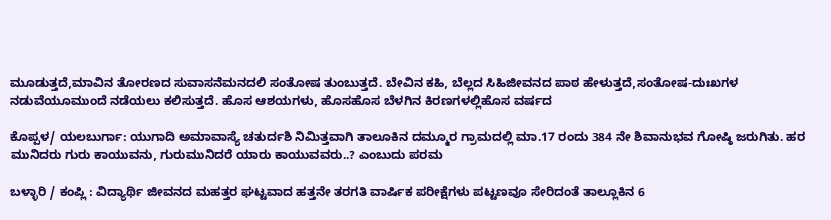ಮೂಡುತ್ತದೆ,ಮಾವಿನ ತೋರಣದ ಸುವಾಸನೆಮನದಲಿ ಸಂತೋಷ ತುಂಬುತ್ತದೆ. ಬೇವಿನ ಕಹಿ, ಬೆಲ್ಲದ ಸಿಹಿಜೀವನದ ಪಾಠ ಹೇಳುತ್ತದೆ,ಸಂತೋಷ-ದುಃಖಗಳ ನಡುವೆಯೂಮುಂದೆ ನಡೆಯಲು ಕಲಿಸುತ್ತದೆ. ಹೊಸ ಆಶಯಗಳು, ಹೊಸಹೊಸ ಬೆಳಗಿನ ಕಿರಣಗಳಲ್ಲಿಹೊಸ ವರ್ಷದ

ಕೊಪ್ಪಳ/ ಯಲಬುರ್ಗಾ: ಯುಗಾದಿ ಅಮಾವಾಸ್ಯೆ ಚತುರ್ದಶಿ ನಿಮಿತ್ತವಾಗಿ ತಾಲೂಕಿನ ದಮ್ಮೂರ ಗ್ರಾಮದಲ್ಲಿ ಮಾ.17 ರಂದು 384 ನೇ ಶಿವಾನುಭವ ಗೋಷ್ಠಿ ಜರುಗಿತು. ಹರ ಮುನಿದರು ಗುರು ಕಾಯುವನು, ಗುರುಮುನಿದರೆ ಯಾರು ಕಾಯುವವರು..? ಎಂಬುದು ಪರಮ

ಬಳ್ಳಾರಿ / ಕಂಪ್ಲಿ : ವಿದ್ಯಾರ್ಥಿ ಜೀವನದ ಮಹತ್ತರ ಘಟ್ಟವಾದ ಹತ್ತನೇ ತರಗತಿ ವಾರ್ಷಿಕ ಪರೀಕ್ಷೆಗಳು ಪಟ್ಟಣವೂ ಸೇರಿದಂತೆ ತಾಲ್ಲೂಕಿನ 6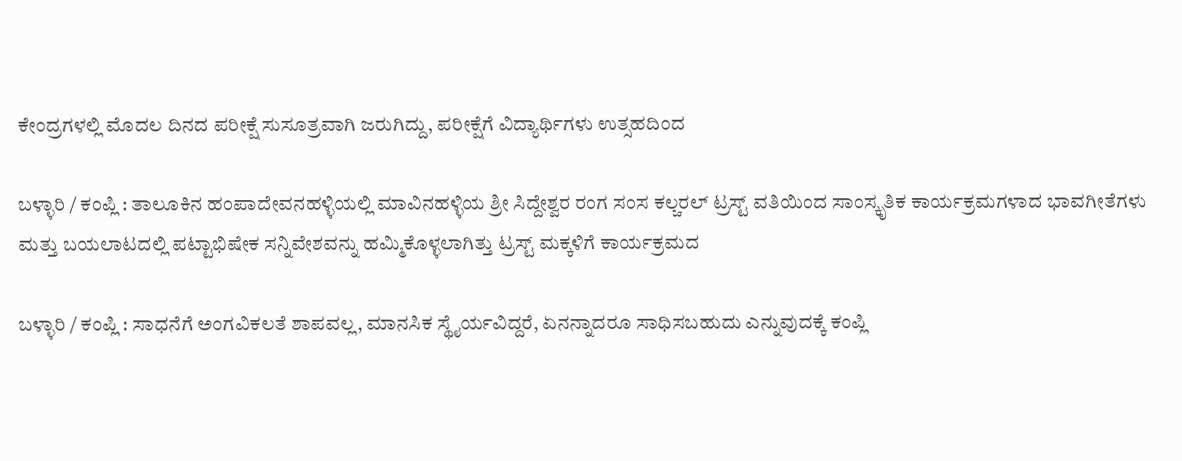ಕೇಂದ್ರಗಳಲ್ಲಿ ಮೊದಲ ದಿನದ ಪರೀಕ್ಷೆ ಸುಸೂತ್ರವಾಗಿ ಜರುಗಿದ್ದು, ಪರೀಕ್ಷೆಗೆ ವಿದ್ಯಾರ್ಥಿಗಳು ಉತ್ಸಹದಿಂದ

ಬಳ್ಳಾರಿ / ಕಂಪ್ಲಿ : ತಾಲೂಕಿನ ಹಂಪಾದೇವನಹಳ್ಳಿಯಲ್ಲಿ ಮಾವಿನಹಳ್ಳಿಯ ಶ್ರೀ ಸಿದ್ದೇಶ್ವರ ರಂಗ ಸಂಸ ಕಲ್ಚರಲ್ ಟ್ರಸ್ಟ್ ವತಿಯಿಂದ ಸಾಂಸ್ಕೃತಿಕ ಕಾರ್ಯಕ್ರಮಗಳಾದ ಭಾವಗೀತೆಗಳು ಮತ್ತು ಬಯಲಾಟದಲ್ಲಿ ಪಟ್ಟಾಭಿಷೇಕ ಸನ್ನಿವೇಶವನ್ನು ಹಮ್ಮಿಕೊಳ್ಳಲಾಗಿತ್ತು ಟ್ರಸ್ಟ್ ಮಕ್ಕಳಿಗೆ ಕಾರ್ಯಕ್ರಮದ

ಬಳ್ಳಾರಿ / ಕಂಪ್ಲಿ : ಸಾಧನೆಗೆ ಅಂಗವಿಕಲತೆ ಶಾಪವಲ್ಲ, ಮಾನಸಿಕ ಸ್ಥೈರ್ಯವಿದ್ದರೆ, ಏನನ್ನಾದರೂ ಸಾಧಿಸಬಹುದು ಎನ್ನುವುದಕ್ಕೆ ಕಂಪ್ಲಿ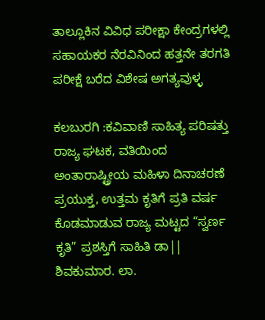ತಾಲ್ಲೂಕಿನ ವಿವಿಧ ಪರೀಕ್ಷಾ ಕೇಂದ್ರಗಳಲ್ಲಿ ಸಹಾಯಕರ ನೆರವಿನಿಂದ ಹತ್ತನೇ ತರಗತಿ ಪರೀಕ್ಷೆ ಬರೆದ ವಿಶೇಷ ಅಗತ್ಯವುಳ್ಳ

ಕಲಬುರಗಿ :ಕವಿವಾಣಿ ಸಾಹಿತ್ಯ ಪರಿಷತ್ತು ರಾಜ್ಯ ಘಟಕ, ವತಿಯಿಂದ ಅಂತಾರಾಷ್ಟ್ರೀಯ ಮಹಿಳಾ ದಿನಾಚರಣೆ ಪ್ರಯುಕ್ತ, ಉತ್ತಮ ಕೃತಿಗೆ ಪ್ರತಿ ವರ್ಷ ಕೊಡಮಾಡುವ ರಾಜ್ಯ ಮಟ್ಟದ “ಸ್ವರ್ಣ ಕೃತಿ” ಪ್ರಶಸ್ತಿಗೆ ಸಾಹಿತಿ ಡಾ|| ಶಿವಕುಮಾರ. ಲಾ.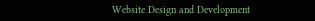Website Design and Development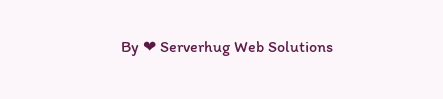By ❤ Serverhug Web Solutions